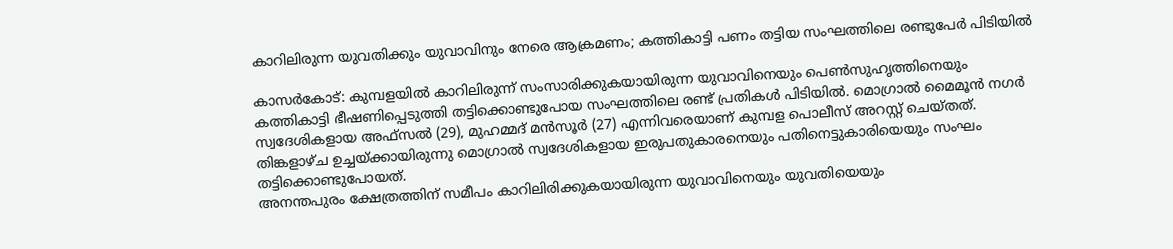കാറിലിരുന്ന യുവതിക്കും യുവാവിനും നേരെ ആക്രമണം; കത്തികാട്ടി പണം തട്ടിയ സംഘത്തിലെ രണ്ടുപേർ പിടിയിൽ

കാസർകോട്: കുമ്പളയിൽ കാറിലിരുന്ന് സംസാരിക്കുകയായിരുന്ന യുവാവിനെയും പെൺസുഹൃത്തിനെയും കത്തികാട്ടി ഭീഷണിപ്പെടുത്തി തട്ടിക്കൊണ്ടുപോയ സംഘത്തിലെ രണ്ട് പ്രതികൾ പിടിയിൽ. മൊഗ്രാൽ മൈമൂൻ നഗർ സ്വദേശികളായ അഫ്സൽ (29), മുഹമ്മദ് മൻസൂർ (27) എന്നിവരെയാണ് കുമ്പള പൊലീസ് അറസ്റ്റ് ചെയ്തത്. തിങ്കളാഴ്ച ഉച്ചയ്ക്കായിരുന്നു മൊഗ്രാൽ സ്വദേശികളായ ഇരുപതുകാരനെയും പതിനെട്ടുകാരിയെയും സംഘം തട്ടിക്കൊണ്ടുപോയത്.
അനന്തപുരം ക്ഷേത്രത്തിന് സമീപം കാറിലിരിക്കുകയായിരുന്ന യുവാവിനെയും യുവതിയെയും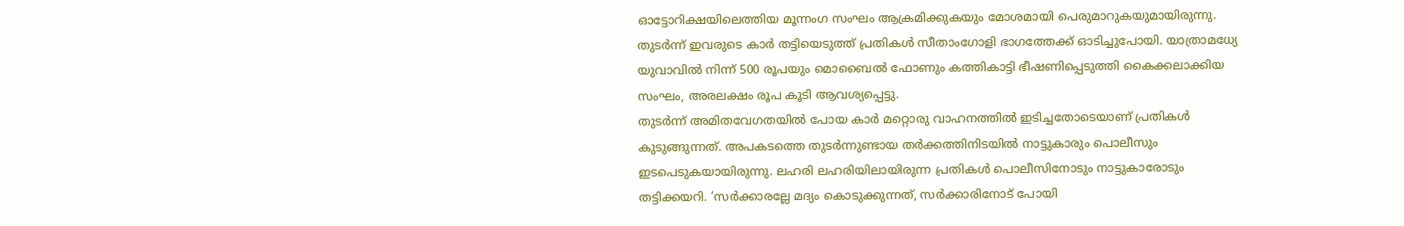ഓട്ടോറിക്ഷയിലെത്തിയ മൂന്നംഗ സംഘം ആക്രമിക്കുകയും മോശമായി പെരുമാറുകയുമായിരുന്നു. തുടർന്ന് ഇവരുടെ കാർ തട്ടിയെടുത്ത് പ്രതികൾ സീതാംഗോളി ഭാഗത്തേക്ക് ഓടിച്ചുപോയി. യാത്രാമധ്യേ യുവാവിൽ നിന്ന് 500 രൂപയും മൊബൈൽ ഫോണും കത്തികാട്ടി ഭീഷണിപ്പെടുത്തി കൈക്കലാക്കിയ സംഘം, അരലക്ഷം രൂപ കൂടി ആവശ്യപ്പെട്ടു.
തുടർന്ന് അമിതവേഗതയിൽ പോയ കാർ മറ്റൊരു വാഹനത്തിൽ ഇടിച്ചതോടെയാണ് പ്രതികൾ കുടുങ്ങുന്നത്. അപകടത്തെ തുടർന്നുണ്ടായ തർക്കത്തിനിടയിൽ നാട്ടുകാരും പൊലീസും ഇടപെടുകയായിരുന്നു. ലഹരി ലഹരിയിലായിരുന്ന പ്രതികൾ പൊലീസിനോടും നാട്ടുകാരോടും തട്ടിക്കയറി. ‘സർക്കാരല്ലേ മദ്യം കൊടുക്കുന്നത്, സർക്കാരിനോട് പോയി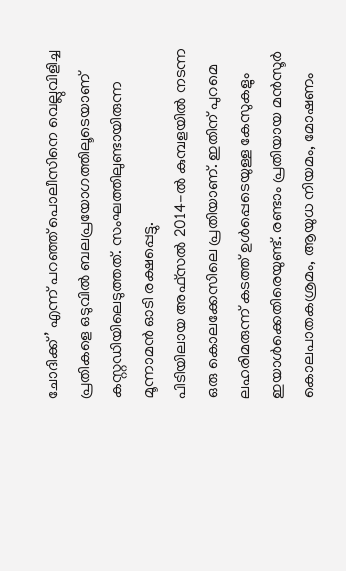ചോദിക്ക്’ എന്ന് പറഞ്ഞ് പൊലീസിനെ വെല്ലുവിളിച്ച പ്രതികളെ ഒടുവിൽ ബലപ്രയോഗത്തിലൂടെയാണ് കസ്റ്റഡിയിലെടുത്തത്. സംഘത്തിലുണ്ടായിരുന്ന മൂന്നാമൻ ഓടി രക്ഷപ്പെട്ടു.
പിടിയിലായ അഫ്സൽ 2014-ൽ കുമ്പളയിൽ നടന്ന ഒരു കൊലക്കേസിലെ പ്രതിയാണ്. ഇതിന് പുറമെ ലഹരിമരുന്ന് കടത്ത് ഉൾപ്പെടെയുള്ള കേസുകളും ഇയാൾക്കെതിരെയുണ്ട്. രണ്ടാം പ്രതിയായ മൻസൂർ കൊലപാതകശ്രമം, ആയുധ നിയമം, മോഷണം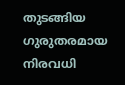തുടങ്ങിയ ഗുരുതരമായ നിരവധി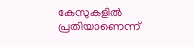കേസുകളിൽ പ്രതിയാണെന്ന്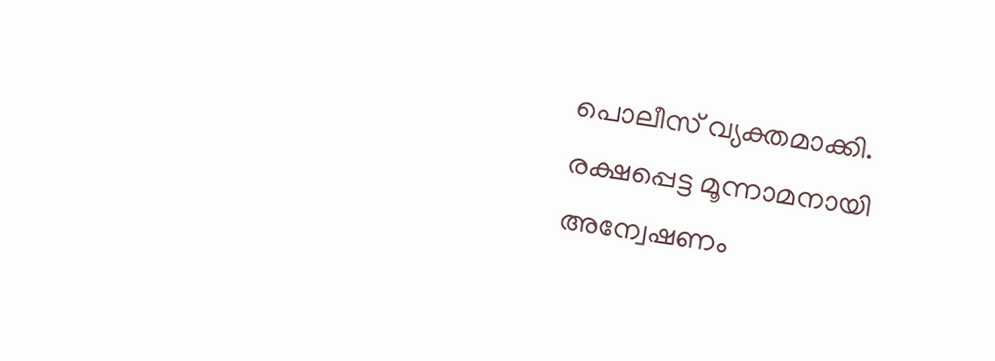പൊലീസ് വ്യക്തമാക്കി. രക്ഷപ്പെട്ട മൂന്നാമനായി അന്വേഷണം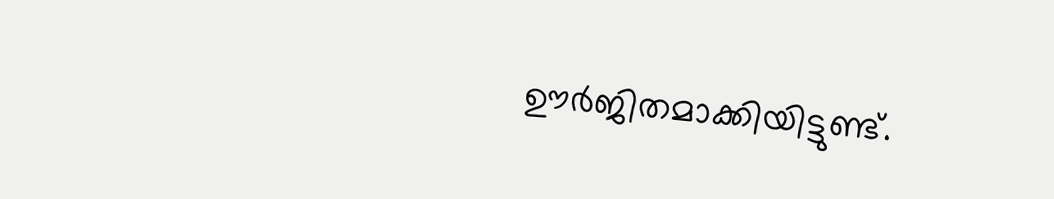ഊർജിതമാക്കിയിട്ടുണ്ട്.